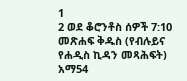1
2 ወደ ቆሮንቶስ ሰዎች 7:10
መጽሐፍ ቅዱስ (የብሉይና የሐዲስ ኪዳን መጻሕፍት)
አማ54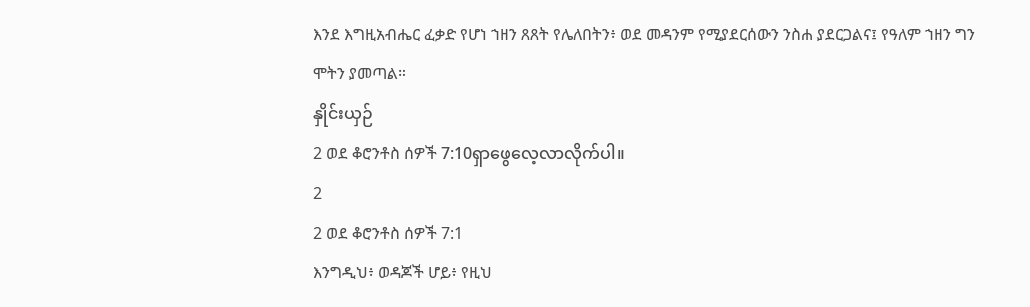እንደ እግዚአብሔር ፈቃድ የሆነ ኀዘን ጸጸት የሌለበትን፥ ወደ መዳንም የሚያደርሰውን ንስሐ ያደርጋልና፤ የዓለም ኀዘን ግን ሞትን ያመጣል።
နှိုင်းယှဉ်
2 ወደ ቆሮንቶስ ሰዎች 7:10ရှာဖွေလေ့လာလိုက်ပါ။
2
2 ወደ ቆሮንቶስ ሰዎች 7:1
እንግዲህ፥ ወዳጆች ሆይ፥ የዚህ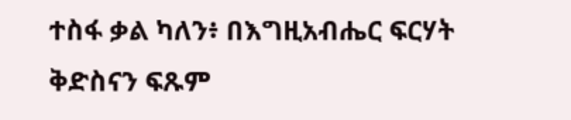ተስፋ ቃል ካለን፥ በእግዚአብሔር ፍርሃት ቅድስናን ፍጹም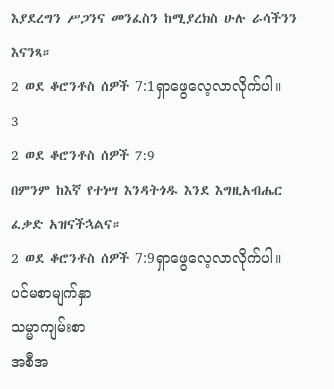እያደረግን ሥጋንና መንፈስን ከሚያረክስ ሁሉ ራሳችንን እናንጻ።
2 ወደ ቆሮንቶስ ሰዎች 7:1ရှာဖွေလေ့လာလိုက်ပါ။
3
2 ወደ ቆሮንቶስ ሰዎች 7:9
በምንም ከእኛ የተነሣ እንዳትጎዱ እንደ እግዚአብሔር ፈቃድ አዝናችኋልና።
2 ወደ ቆሮንቶስ ሰዎች 7:9ရှာဖွေလေ့လာလိုက်ပါ။
ပင်မစာမျက်နှာ
သမ္မာကျမ်းစာ
အစီအ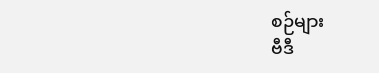စဉ်များ
ဗီဒီ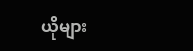ယိုများ